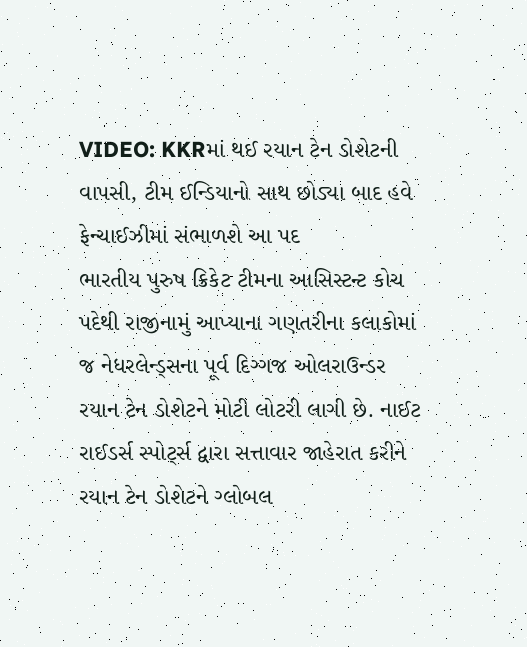VIDEO: KKRમાં થઈ રયાન ટેન ડોશેટની વાપસી, ટીમ ઈન્ડિયાનો સાથ છોડ્યા બાદ હવે ફેન્ચાઈઝીમાં સંભાળશે આ પદ
ભારતીય પુરુષ ક્રિકેટ ટીમના આસિસ્ટન્ટ કોચ પદેથી રાજીનામું આપ્યાના ગણતરીના કલાકોમાં જ નેધરલેન્ડ્સના પૂર્વ દિગ્ગજ ઓલરાઉન્ડર રયાન ટેન ડોશેટને મોટી લોટરી લાગી છે. નાઈટ રાઈડર્સ સ્પોર્ટ્સ દ્વારા સત્તાવાર જાહેરાત કરીને રયાન ટેન ડોશેટને ગ્લોબલ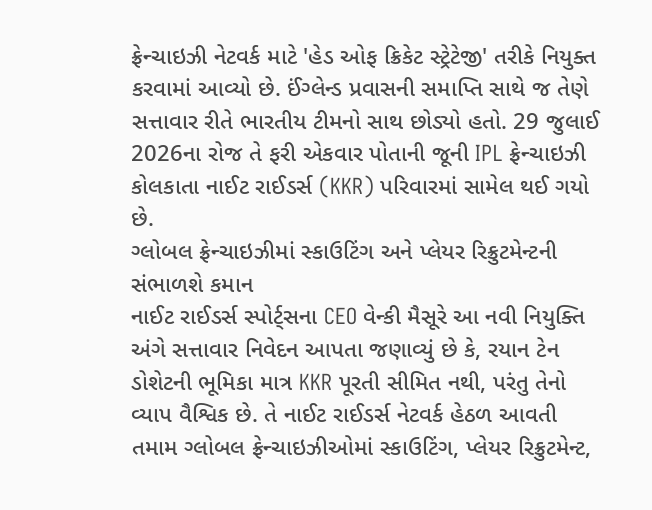ફ્રેન્ચાઇઝી નેટવર્ક માટે 'હેડ ઓફ ક્રિકેટ સ્ટ્રેટેજી' તરીકે નિયુક્ત કરવામાં આવ્યો છે. ઈંગ્લેન્ડ પ્રવાસની સમાપ્તિ સાથે જ તેણે સત્તાવાર રીતે ભારતીય ટીમનો સાથ છોડ્યો હતો. 29 જુલાઈ 2026ના રોજ તે ફરી એકવાર પોતાની જૂની IPL ફ્રેન્ચાઇઝી કોલકાતા નાઈટ રાઈડર્સ (KKR) પરિવારમાં સામેલ થઈ ગયો છે.
ગ્લોબલ ફ્રેન્ચાઇઝીમાં સ્કાઉટિંગ અને પ્લેયર રિક્રુટમેન્ટની સંભાળશે કમાન
નાઈટ રાઈડર્સ સ્પોર્ટ્સના CEO વેન્કી મૈસૂરે આ નવી નિયુક્તિ અંગે સત્તાવાર નિવેદન આપતા જણાવ્યું છે કે, રયાન ટેન ડોશેટની ભૂમિકા માત્ર KKR પૂરતી સીમિત નથી, પરંતુ તેનો વ્યાપ વૈશ્વિક છે. તે નાઈટ રાઈડર્સ નેટવર્ક હેઠળ આવતી તમામ ગ્લોબલ ફ્રેન્ચાઇઝીઓમાં સ્કાઉટિંગ, પ્લેયર રિક્રુટમેન્ટ,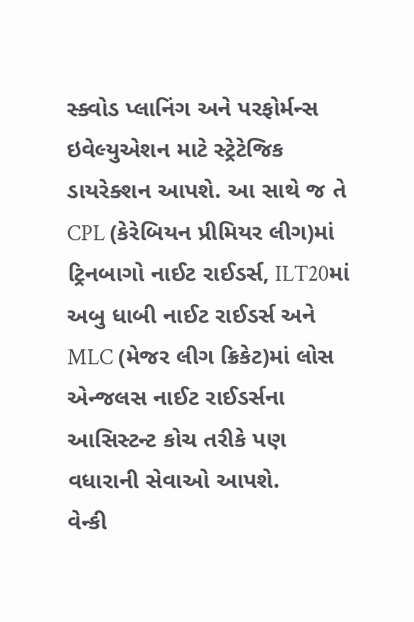સ્ક્વોડ પ્લાનિંગ અને પરફોર્મન્સ ઇવેલ્યુએશન માટે સ્ટ્રેટેજિક ડાયરેક્શન આપશે. આ સાથે જ તે CPL (કેરેબિયન પ્રીમિયર લીગ)માં ટ્રિનબાગો નાઈટ રાઈડર્સ, ILT20માં અબુ ધાબી નાઈટ રાઈડર્સ અને MLC (મેજર લીગ ક્રિકેટ)માં લોસ એન્જલસ નાઈટ રાઈડર્સના આસિસ્ટન્ટ કોચ તરીકે પણ વધારાની સેવાઓ આપશે.
વેન્કી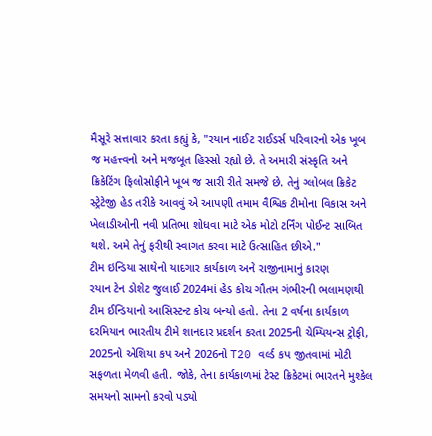મૈસૂરે સત્તાવાર કરતા કહ્યું કે, "રયાન નાઈટ રાઈડર્સ પરિવારનો એક ખૂબ જ મહત્ત્વનો અને મજબૂત હિસ્સો રહ્યો છે. તે અમારી સંસ્કૃતિ અને ક્રિકેટિંગ ફિલોસોફીને ખૂબ જ સારી રીતે સમજે છે. તેનું ગ્લોબલ ક્રિકેટ સ્ટ્રેટેજી હેડ તરીકે આવવું એ આપણી તમામ વૈશ્વિક ટીમોના વિકાસ અને ખેલાડીઓની નવી પ્રતિભા શોધવા માટે એક મોટો ટર્નિંગ પોઈન્ટ સાબિત થશે. અમે તેનું ફરીથી સ્વાગત કરવા માટે ઉત્સાહિત છીએ."
ટીમ ઇન્ડિયા સાથેનો યાદગાર કાર્યકાળ અને રાજીનામાનું કારણ
રયાન ટેન ડોશેટ જુલાઈ 2024માં હેડ કોચ ગૌતમ ગંભીરની ભલામણથી ટીમ ઈન્ડિયાનો આસિસ્ટન્ટ કોચ બન્યો હતો. તેના 2 વર્ષના કાર્યકાળ દરમિયાન ભારતીય ટીમે શાનદાર પ્રદર્શન કરતા 2025ની ચેમ્પિયન્સ ટ્રોફી, 2025નો એશિયા કપ અને 2026નો T20 વર્લ્ડ કપ જીતવામાં મોટી સફળતા મેળવી હતી. જોકે, તેના કાર્યકાળમાં ટેસ્ટ ક્રિકેટમાં ભારતને મુશ્કેલ સમયનો સામનો કરવો પડ્યો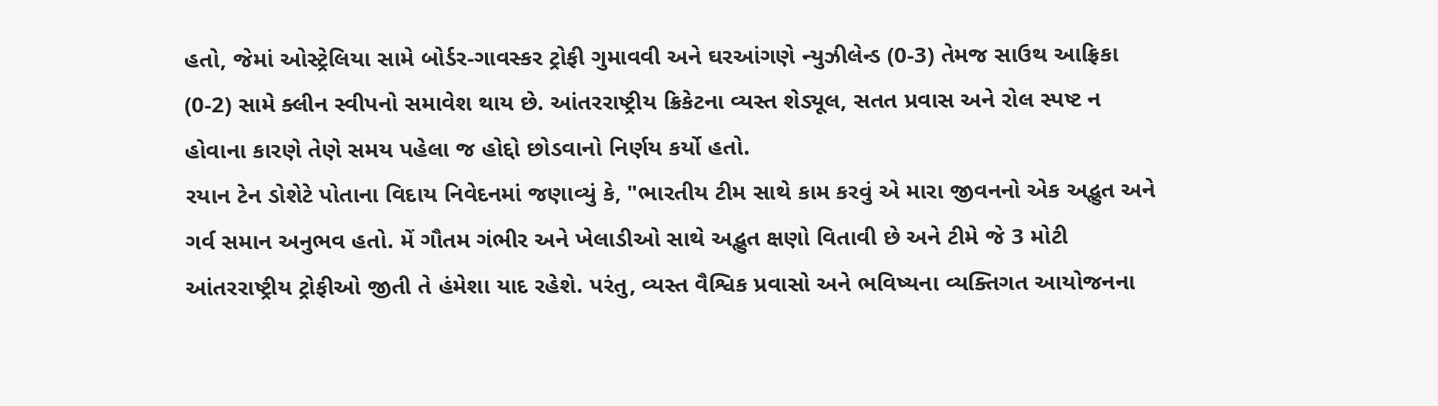હતો, જેમાં ઓસ્ટ્રેલિયા સામે બોર્ડર-ગાવસ્કર ટ્રોફી ગુમાવવી અને ઘરઆંગણે ન્યુઝીલેન્ડ (0-3) તેમજ સાઉથ આફ્રિકા (0-2) સામે ક્લીન સ્વીપનો સમાવેશ થાય છે. આંતરરાષ્ટ્રીય ક્રિકેટના વ્યસ્ત શેડ્યૂલ, સતત પ્રવાસ અને રોલ સ્પષ્ટ ન હોવાના કારણે તેણે સમય પહેલા જ હોદ્દો છોડવાનો નિર્ણય કર્યો હતો.
રયાન ટેન ડોશેટે પોતાના વિદાય નિવેદનમાં જણાવ્યું કે, "ભારતીય ટીમ સાથે કામ કરવું એ મારા જીવનનો એક અદ્ભુત અને ગર્વ સમાન અનુભવ હતો. મેં ગૌતમ ગંભીર અને ખેલાડીઓ સાથે અદ્ભુત ક્ષણો વિતાવી છે અને ટીમે જે 3 મોટી આંતરરાષ્ટ્રીય ટ્રોફીઓ જીતી તે હંમેશા યાદ રહેશે. પરંતુ, વ્યસ્ત વૈશ્વિક પ્રવાસો અને ભવિષ્યના વ્યક્તિગત આયોજનના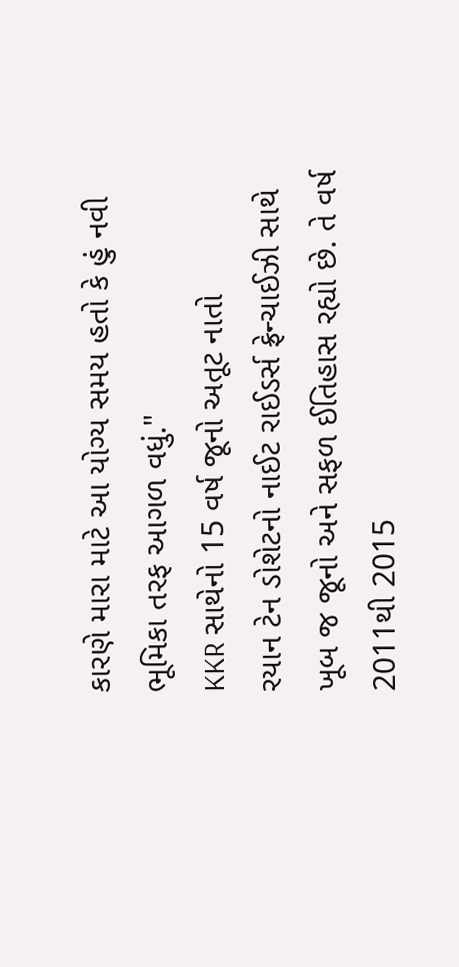કારણે મારા માટે આ યોગ્ય સમય હતો કે હું નવી ભૂમિકા તરફ આગળ વધું."
KKR સાથેનો 15 વર્ષ જૂનો અતૂટ નાતો
રયાન ટેન ડોશેટનો નાઈટ રાઈડર્સ ફ્રેન્ચાઈઝી સાથે ખૂબ જ જૂનો અને સફળ ઈતિહાસ રહ્યો છે. તે વર્ષ 2011થી 2015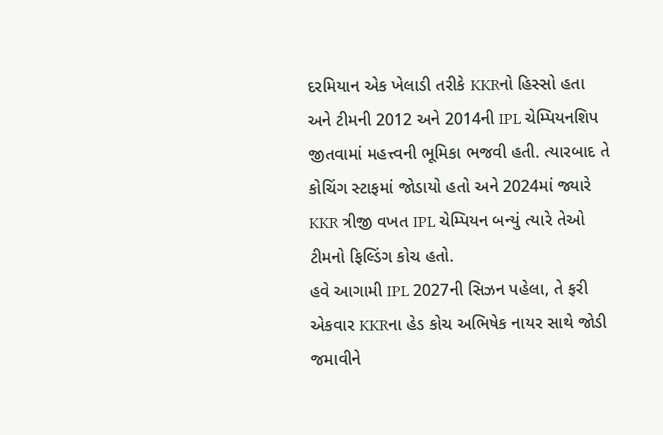દરમિયાન એક ખેલાડી તરીકે KKRનો હિસ્સો હતા અને ટીમની 2012 અને 2014ની IPL ચેમ્પિયનશિપ જીતવામાં મહત્ત્વની ભૂમિકા ભજવી હતી. ત્યારબાદ તે કોચિંગ સ્ટાફમાં જોડાયો હતો અને 2024માં જ્યારે KKR ત્રીજી વખત IPL ચેમ્પિયન બન્યું ત્યારે તેઓ ટીમનો ફિલ્ડિંગ કોચ હતો.
હવે આગામી IPL 2027ની સિઝન પહેલા, તે ફરી એકવાર KKRના હેડ કોચ અભિષેક નાયર સાથે જોડી જમાવીને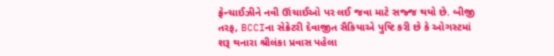ફ્રેન્ચાઈઝીને નવી ઊંચાઈઓ પર લઈ જવા માટે સજ્જ થયો છે. બીજી તરફ, BCCIના સેક્રેટરી દેવાજીત સૈકિયાએ પુષ્ટિ કરી છે કે ઓગસ્ટમાં શરૂ થનારા શ્રીલંકા પ્રવાસ પહેલા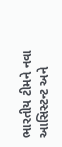ભારતીય ટીમને નવા આસિસ્ટન્ટ અને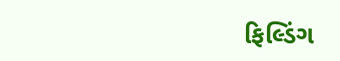ફિલ્ડિંગ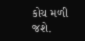કોચ મળી જશે.